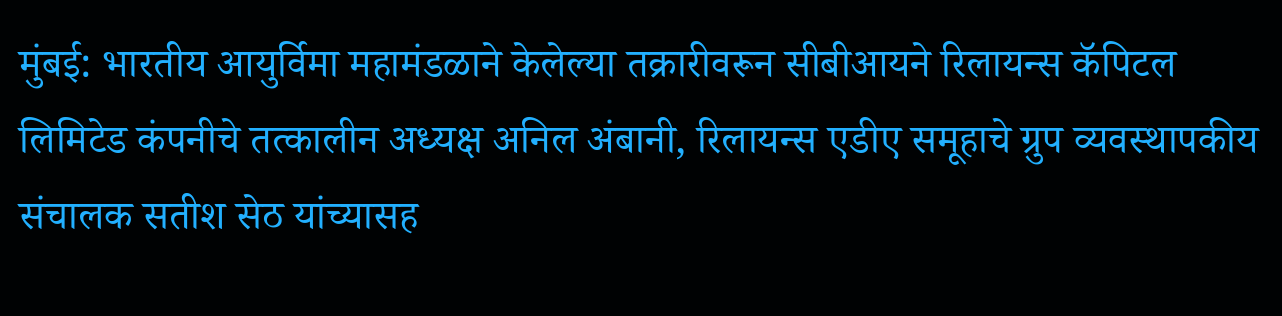मुंबई: भारतीय आयुर्विमा महामंडळाने केलेल्या तक्रारीवरून सीबीआयने रिलायन्स कॅपिटल लिमिटेड कंपनीचे तत्कालीन अध्यक्ष अनिल अंबानी, रिलायन्स एडीए समूहाचे ग्रुप व्यवस्थापकीय संचालक सतीश सेठ यांच्यासह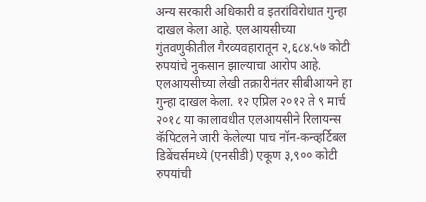अन्य सरकारी अधिकारी व इतरांविरोधात गुन्हा दाखल केला आहे. एलआयसीच्या गुंतवणुकीतील गैरव्यवहारातून २,६८४.५७ कोटी रुपयांचे नुकसान झाल्याचा आरोप आहे.
एलआयसीच्या लेखी तक्रारीनंतर सीबीआयने हा गुन्हा दाखल केला. १२ एप्रिल २०१२ ते ९ मार्च २०१८ या कालावधीत एलआयसीने रिलायन्स कॅपिटलने जारी केलेल्या पाच नॉन-कन्व्हर्टिबल डिबेंचर्समध्ये (एनसीडी) एकूण ३,९०० कोटी रुपयांची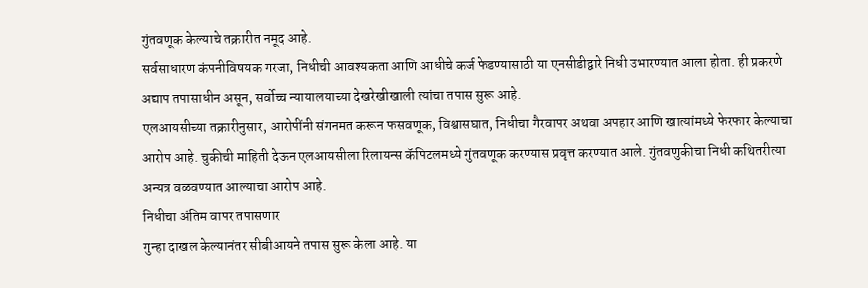गुंतवणूक केल्याचे तक्रारीत नमूद आहे.
सर्वसाधारण कंपनीविषयक गरजा, निधीची आवश्यकता आणि आधीचे कर्ज फेडण्यासाठी या एनसीडीद्वारे निधी उभारण्यात आला होता. ही प्रकरणे अद्याप तपासाधीन असून, सर्वोच्च न्यायालयाच्या देखरेखीखाली त्यांचा तपास सुरू आहे.
एलआयसीच्या तक्रारीनुसार, आरोपींनी संगनमत करून फसवणूक, विश्वासघात, निधीचा गैरवापर अथवा अपहार आणि खात्यांमध्ये फेरफार केल्याचा आरोप आहे. चुकीची माहिती देऊन एलआयसीला रिलायन्स कॅपिटलमध्ये गुंतवणूक करण्यास प्रवृत्त करण्यात आले. गुंतवणुकीचा निधी कथितरीत्या अन्यत्र वळवण्यात आल्याचा आरोप आहे.
निधीचा अंतिम वापर तपासणार
गुन्हा दाखल केल्यानंतर सीबीआयने तपास सुरू केला आहे. या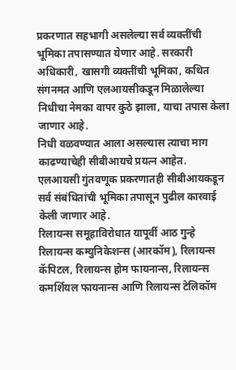प्रकरणात सहभागी असलेल्या सर्व व्यक्तींची भूमिका तपासण्यात येणार आहे. सरकारी अधिकारी, खासगी व्यक्तींची भूमिका, कथित संगनमत आणि एलआयसीकडून मिळालेल्या निधीचा नेमका वापर कुठे झाला, याचा तपास केला जाणार आहे.
निधी वळवण्यात आला असल्यास त्याचा माग काढण्याचेही सीबीआयचे प्रयत्न आहेत. एलआयसी गुंतवणूक प्रकरणातही सीबीआयकडून सर्व संबंधितांची भूमिका तपासून पुढील कारवाई केली जाणार आहे.
रिलायन्स समूहाविरोधात यापूर्वी आठ गुन्हे
रिलायन्स कम्युनिकेशन्स (आरकॉम), रिलायन्स कॅपिटल, रिलायन्स होम फायनान्स, रिलायन्स कमर्शियल फायनान्स आणि रिलायन्स टेलिकॉम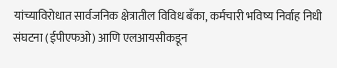यांच्याविरोधात सार्वजनिक क्षेत्रातील विविध बँका, कर्मचारी भविष्य निर्वाह निधी संघटना (ईपीएफओ) आणि एलआयसीकडून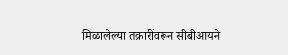मिळालेल्या तक्रारींवरून सीबीआयने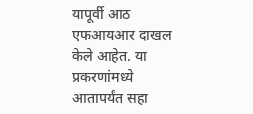यापूर्वी आठ एफआयआर दाखल केले आहेत. या प्रकरणांमध्ये आतापर्यंत सहा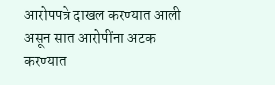आरोपपत्रे दाखल करण्यात आली असून सात आरोपींना अटक करण्यात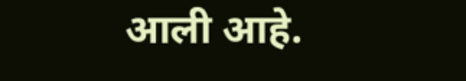आली आहे.